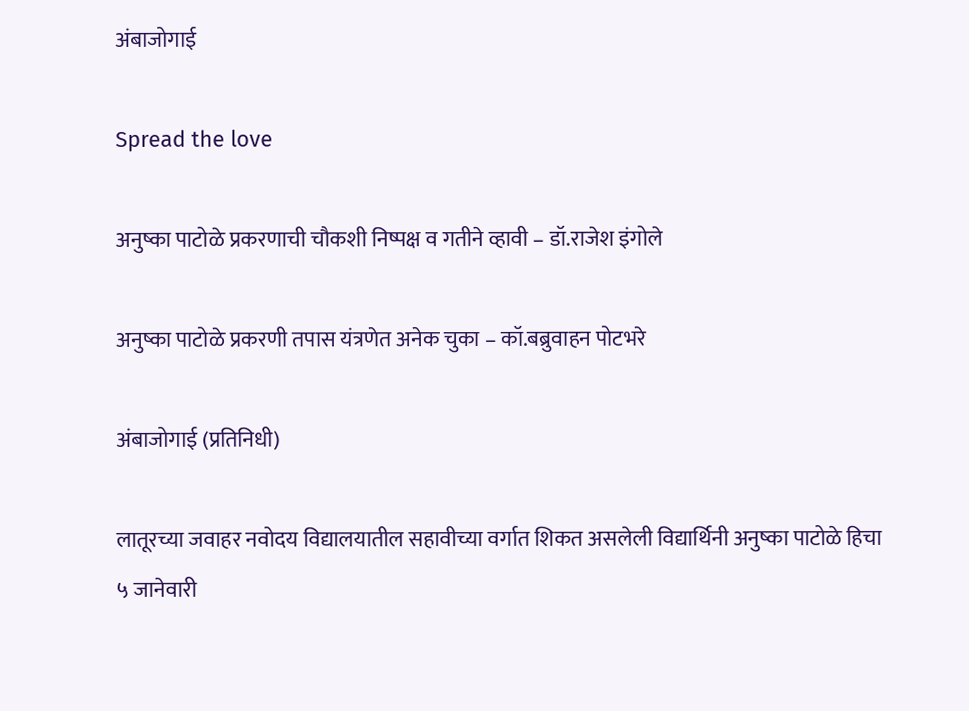अंबाजोगाई

Spread the love

अनुष्का पाटोळे प्रकरणाची चौकशी निष्पक्ष व गतीने व्हावी – डॉ.राजेश इंगोले

अनुष्का पाटोळे प्रकरणी तपास यंत्रणेत अनेक चुका – कॉ.बब्रुवाहन पोटभरे

अंबाजोगाई (प्रतिनिधी)

लातूरच्या जवाहर नवोदय विद्यालयातील सहावीच्या वर्गात शिकत असलेली विद्यार्थिनी अनुष्का पाटोळे हिचा ५ जानेवारी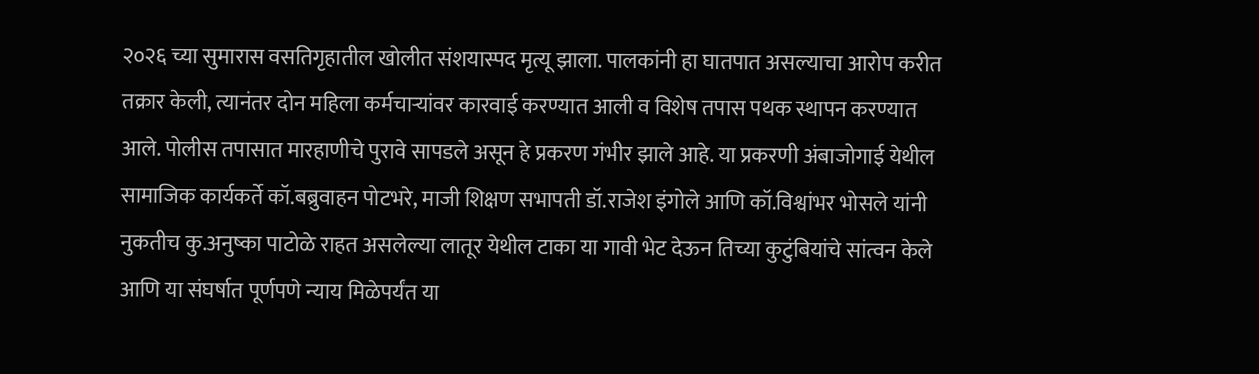२०२६ च्या सुमारास वसतिगृहातील खोलीत संशयास्पद मृत्यू झाला. पालकांनी हा घातपात असल्याचा आरोप करीत तक्रार केली, त्यानंतर दोन महिला कर्मचाऱ्यांवर कारवाई करण्यात आली व विशेष तपास पथक स्थापन करण्यात आले. पोलीस तपासात मारहाणीचे पुरावे सापडले असून हे प्रकरण गंभीर झाले आहे. या प्रकरणी अंबाजोगाई येथील सामाजिक कार्यकर्ते कॉ.बब्रुवाहन पोटभरे, माजी शिक्षण सभापती डॉ.राजेश इंगोले आणि कॉ.विश्वांभर भोसले यांनी नुकतीच कु.अनुष्का पाटोळे राहत असलेल्या लातूर येथील टाका या गावी भेट देऊन तिच्या कुटुंबियांचे सांत्वन केले आणि या संघर्षात पूर्णपणे न्याय मिळेपर्यंत या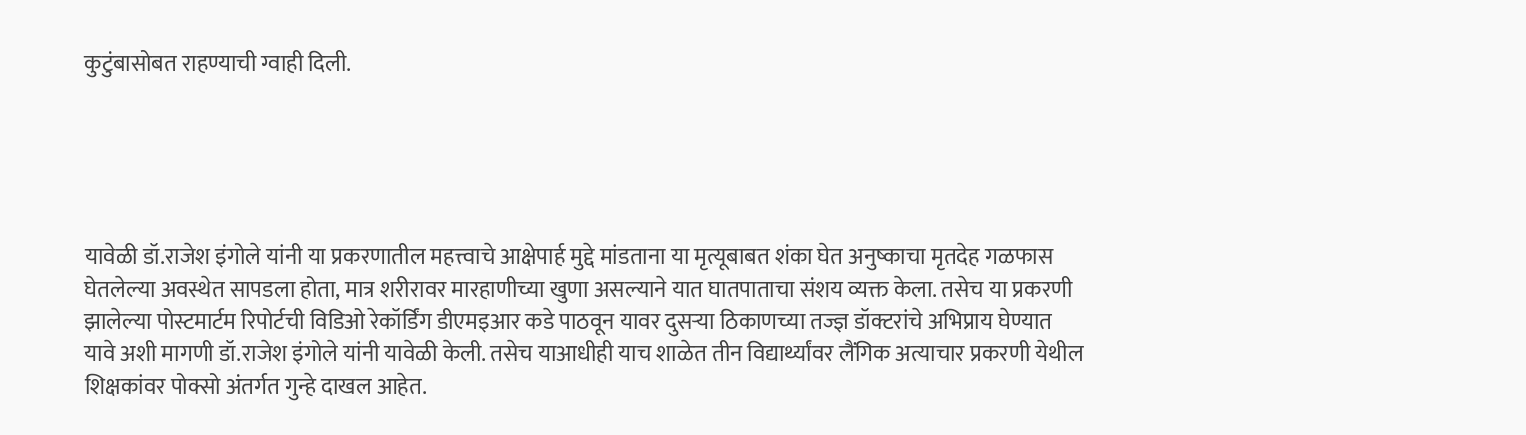कुटुंबासोबत राहण्याची ग्वाही दिली.





यावेळी डॉ.राजेश इंगोले यांनी या प्रकरणातील महत्त्वाचे आक्षेपार्ह मुद्दे मांडताना या मृत्यूबाबत शंका घेत अनुष्काचा मृतदेह गळफास घेतलेल्या अवस्थेत सापडला होता, मात्र शरीरावर मारहाणीच्या खुणा असल्याने यात घातपाताचा संशय व्यक्त केला. तसेच या प्रकरणी झालेल्या पोस्टमार्टम रिपोर्टची विडिओ रेकॉर्डिंग डीएमइआर कडे पाठवून यावर दुसऱ्या ठिकाणच्या तज्ज्ञ डॉक्टरांचे अभिप्राय घेण्यात यावे अशी मागणी डॉ.राजेश इंगोले यांनी यावेळी केली. तसेच याआधीही याच शाळेत तीन विद्यार्थ्यांवर लैंगिक अत्याचार प्रकरणी येथील शिक्षकांवर पोक्सो अंतर्गत गुन्हे दाखल आहेत.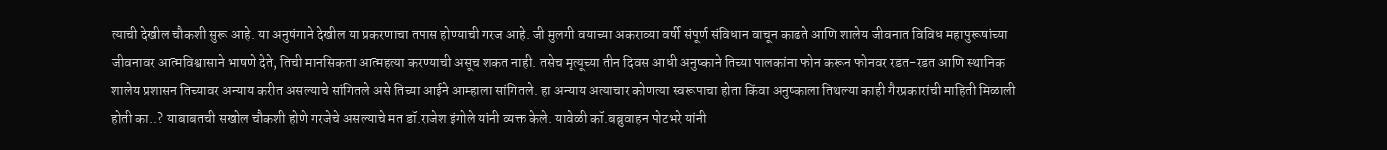त्याची देखील चौकशी सुरू आहे. या अनुषंगाने देखील या प्रकरणाचा तपास होण्याची गरज आहे. जी मुलगी वयाच्या अकराव्या वर्षी संपूर्ण संविधान वाचून काढते आणि शालेय जीवनात विविध महापुरूषांच्या जीवनावर आत्मविश्वासाने भाषणे देते, तिची मानसिकता आत्महत्या करण्याची असूच शकत नाही. तसेच मृत्यूच्या तीन दिवस आधी अनुष्काने तिच्या पालकांना फोन करून फोनवर रडत-रडत आणि स्थानिक शालेय प्रशासन तिच्यावर अन्याय करीत असल्याचे सांगितले असे तिच्या आईने आम्हाला सांगितले. हा अन्याय अत्याचार कोणत्या स्वरूपाचा होता किंवा अनुष्काला तिथल्या काही गैरप्रकारांची माहिती मिळाली होती का..? याबाबतची सखोल चौकशी होणे गरजेचे असल्याचे मत डॉ.राजेश इंगोले यांनी व्यक्त केले. यावेळी कॉ.बब्रुवाहन पोटभरे यांनी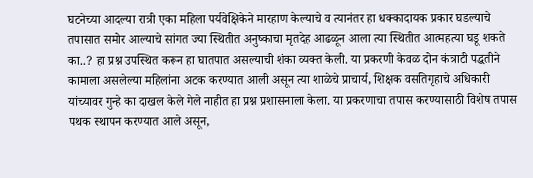घटनेच्या आदल्या रात्री एका महिला पर्यवेक्षिकेने मारहाण केल्याचे व त्यानंतर हा धक्कादायक प्रकार घडल्याचे तपासात समोर आल्याचे सांगत ज्या स्थितीत अनुष्काचा मृतदेह आढळून आला त्या स्थितीत आत्महत्या घडू शकते का..? हा प्रश्न उपस्थित करून हा घातपात असल्याची शंका व्यक्त केली. या प्रकरणी केवळ दोन कंत्राटी पद्धतीने कामाला असलेल्या महिलांना अटक करण्यात आली असून त्या शाळेचे प्राचार्य, शिक्षक वसतिगृहाचे अधिकारी यांच्यावर गुन्हे का दाखल केले गेले नाहीत हा प्रश्न प्रशासनाला केला. या प्रकरणाचा तपास करण्यासाठी विशेष तपास पथक स्थापन करण्यात आले असून,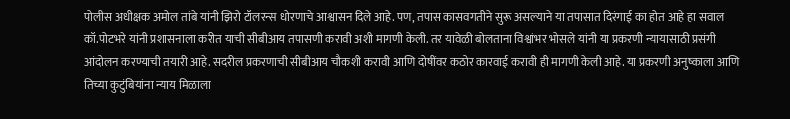पोलीस अधीक्षक अमोल तांबे यांनी झिरो टॉलरन्स धोरणाचे आश्वासन दिले आहे. पण, तपास कासवगतीने सुरू असल्याने या तपासात दिरंगाई का होत आहे हा सवाल कॉ.पोटभरे यांनी प्रशासनाला करीत याची सीबीआय तपासणी करावी अशी मागणी केली. तर यावेळी बोलताना विश्वांभर भोसले यांनी या प्रकरणी न्यायासाठी प्रसंगी आंदोलन करण्याची तयारी आहे. सदरील प्रकरणाची सीबीआय चौकशी करावी आणि दोषींवर कठोर कारवाई करावी ही मागणी केली आहे. या प्रकरणी अनुष्काला आणि तिच्या कुटुंबियांना न्याय मिळाला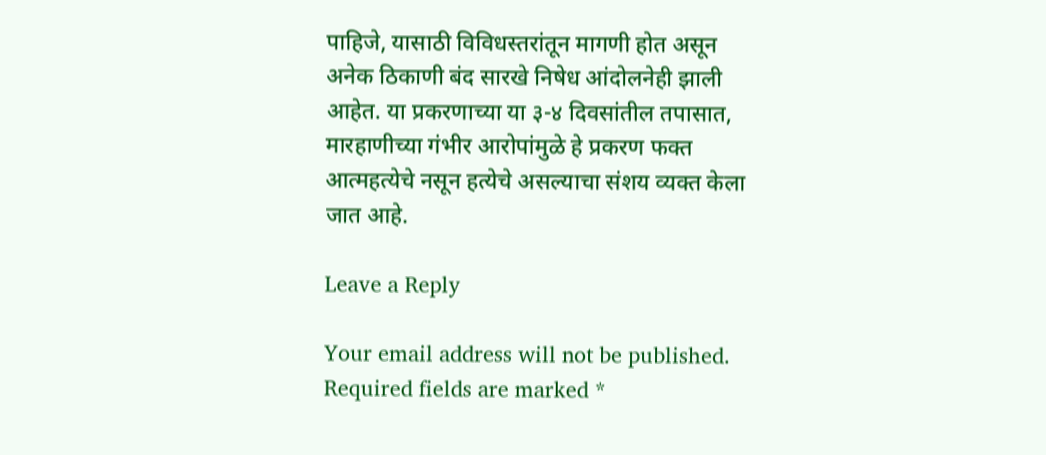पाहिजे, यासाठी विविधस्तरांतून मागणी होत असून अनेक ठिकाणी बंद सारखे निषेध आंदोलनेही झाली आहेत. या प्रकरणाच्या या ३-४ दिवसांतील तपासात, मारहाणीच्या गंभीर आरोपांमुळे हे प्रकरण फक्त आत्महत्येचे नसून हत्येचे असल्याचा संशय व्यक्त केला जात आहे.

Leave a Reply

Your email address will not be published. Required fields are marked *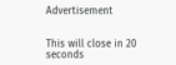Advertisement


This will close in 20 seconds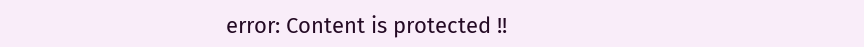error: Content is protected !!